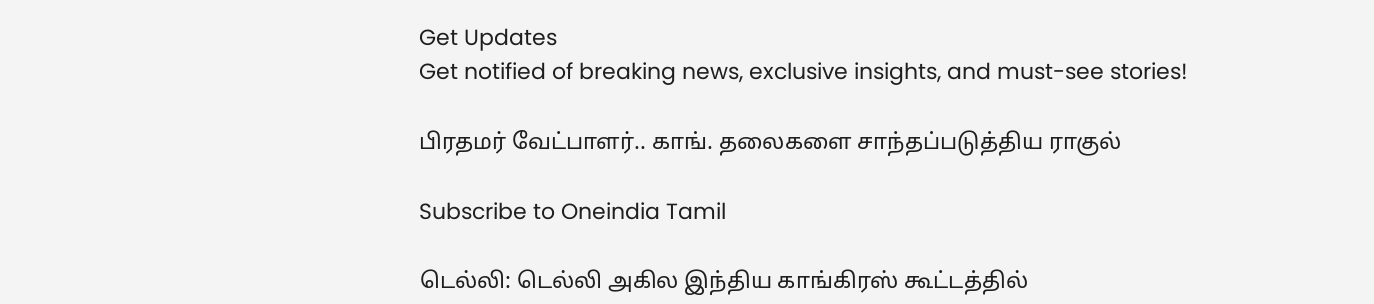Get Updates
Get notified of breaking news, exclusive insights, and must-see stories!

பிரதமர் வேட்பாளர்.. காங். தலைகளை சாந்தப்படுத்திய ராகுல்

Subscribe to Oneindia Tamil

டெல்லி: டெல்லி அகில இந்திய காங்கிரஸ் கூட்டத்தில்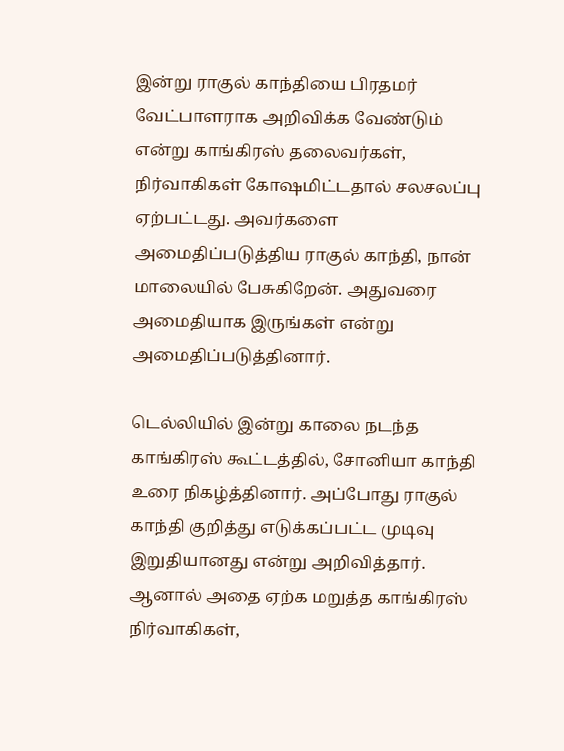இன்று ராகுல் காந்தியை பிரதமர் வேட்பாளராக அறிவிக்க வேண்டும் என்று காங்கிரஸ் தலைவர்கள், நிர்வாகிகள் கோஷமிட்டதால் சலசலப்பு ஏற்பட்டது. அவர்களை அமைதிப்படுத்திய ராகுல் காந்தி, நான் மாலையில் பேசுகிறேன். அதுவரை அமைதியாக இருங்கள் என்று அமைதிப்படுத்தினார்.

டெல்லியில் இன்று காலை நடந்த காங்கிரஸ் கூட்டத்தில், சோனியா காந்தி உரை நிகழ்த்தினார். அப்போது ராகுல் காந்தி குறித்து எடுக்கப்பட்ட முடிவு இறுதியானது என்று அறிவித்தார். ஆனால் அதை ஏற்க மறுத்த காங்கிரஸ் நிர்வாகிகள்,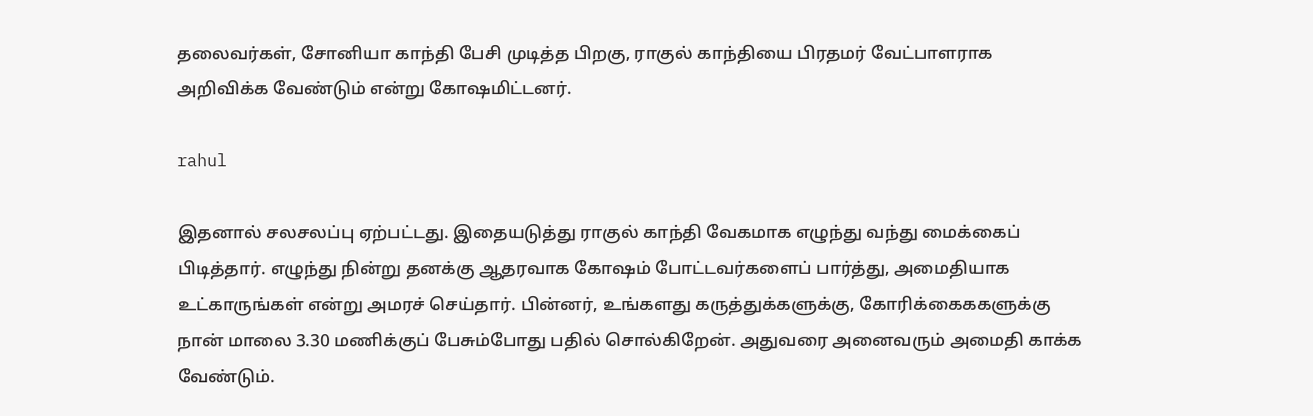தலைவர்கள், சோனியா காந்தி பேசி முடித்த பிறகு, ராகுல் காந்தியை பிரதமர் வேட்பாளராக அறிவிக்க வேண்டும் என்று கோஷமிட்டனர்.

rahul

இதனால் சலசலப்பு ஏற்பட்டது. இதையடுத்து ராகுல் காந்தி வேகமாக எழுந்து வந்து மைக்கைப் பிடித்தார். எழுந்து நின்று தனக்கு ஆதரவாக கோஷம் போட்டவர்களைப் பார்த்து, அமைதியாக உட்காருங்கள் என்று அமரச் செய்தார். பின்னர், உங்களது கருத்துக்களுக்கு, கோரிக்கைககளுக்கு நான் மாலை 3.30 மணிக்குப் பேசும்போது பதில் சொல்கிறேன். அதுவரை அனைவரும் அமைதி காக்க வேண்டும்.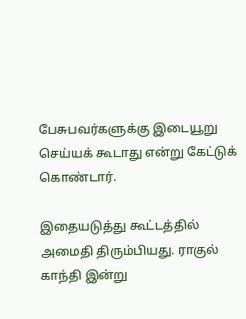பேசுபவர்களுக்கு இடையூறு செய்யக் கூடாது என்று கேட்டுக் கொண்டார்.

இதையடுத்து கூட்டத்தில் அமைதி திரும்பியது. ராகுல் காந்தி இன்று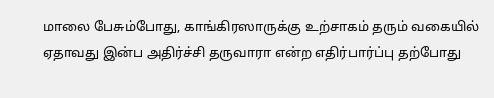மாலை பேசும்போது, காங்கிரஸாருக்கு உற்சாகம் தரும் வகையில் ஏதாவது இன்ப அதிர்ச்சி தருவாரா என்ற எதிர்பார்ப்பு தற்போது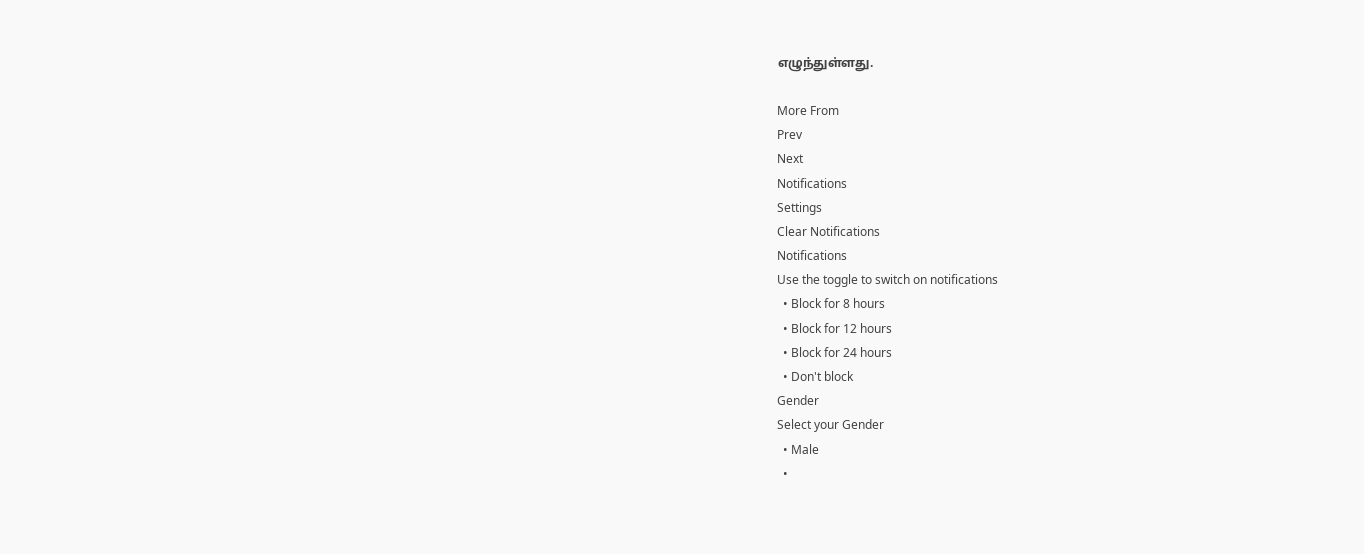எழுந்துள்ளது.

More From
Prev
Next
Notifications
Settings
Clear Notifications
Notifications
Use the toggle to switch on notifications
  • Block for 8 hours
  • Block for 12 hours
  • Block for 24 hours
  • Don't block
Gender
Select your Gender
  • Male
  •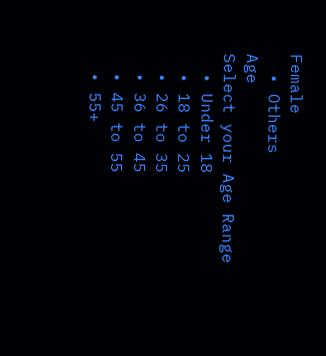Female
  • Others
Age
Select your Age Range
  • Under 18
  • 18 to 25
  • 26 to 35
  • 36 to 45
  • 45 to 55
  • 55+